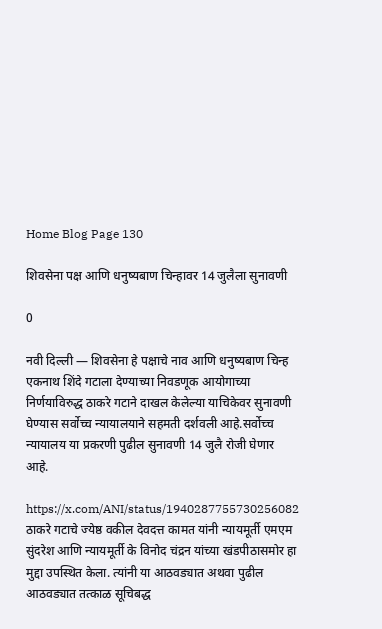Home Blog Page 130

शिवसेना पक्ष आणि धनुष्यबाण चिन्हावर 14 जुलैला सुनावणी

0

नवी दिल्ली — शिवसेना हे पक्षाचे नाव आणि धनुष्यबाण चिन्ह एकनाथ शिंदे गटाला देण्याच्या निवडणूक आयोगाच्या निर्णयाविरुद्ध ठाकरे गटाने दाखल केलेल्या याचिकेवर सुनावणी घेण्यास सर्वोच्च न्यायालयाने सहमती दर्शवली आहे.सर्वोच्च न्यायालय या प्रकरणी पुढील सुनावणी 14 जुलै रोजी घेणार आहे.

https://x.com/ANI/status/1940287755730256082
ठाकरे गटाचे ज्येष्ठ वकील देवदत्त कामत यांनी न्यायमूर्ती एमएम सुंदरेश आणि न्यायमूर्ती के विनोद चंद्रन यांच्या खंडपीठासमोर हा मुद्दा उपस्थित केला. त्यांनी या आठवड्यात अथवा पुढील आठवड्यात तत्काळ सूचिबद्ध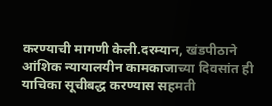करण्याची मागणी केली.दरम्यान, खंडपीठाने आंशिक न्यायालयीन कामकाजाच्या दिवसांत ही याचिका सूचीबद्ध करण्यास सहमती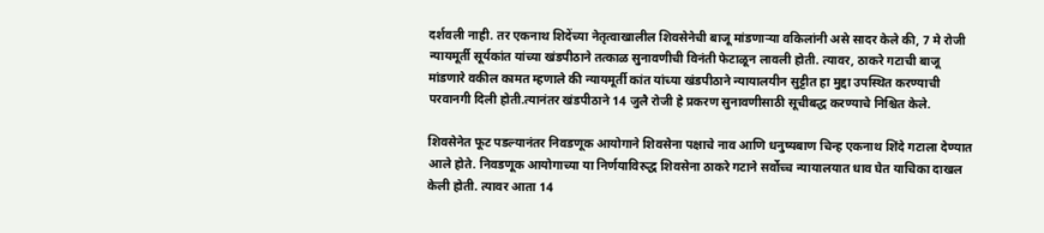दर्शवली नाही. तर एकनाथ शिदेंच्या नेतृत्वाखालील शिवसेनेची बाजू मांडणाऱ्या वकिलांनी असे सादर केले की, 7 मे रोजी न्यायमूर्ती सूर्यकांत यांच्या खंडपीठाने तत्काळ सुनावणीची विनंती फेटाळून लावली होती. त्यावर, ठाकरे गटाची बाजू मांडणारे वकील कामत म्हणाले की न्यायमूर्ती कांत यांच्या खंडपीठाने न्यायालयीन सुट्टीत हा मुद्दा उपस्थित करण्याची परवानगी दिली होती.त्यानंतर खंडपीठाने 14 जुलै रोजी हे प्रकरण सुनावणीसाठी सूचीबद्ध करण्याचे निश्चित केले.

शिवसेनेत फूट पडल्यानंतर निवडणूक आयोगाने शिवसेना पक्षाचे नाव आणि धनुष्यबाण चिन्ह एकनाथ शिंदे गटाला देण्यात आले होते. निवडणूक आयोगाच्या या निर्णयाविरुद्ध शिवसेना ठाकरे गटाने सर्वोच्च न्यायालयात धाव घेत याचिका दाखल केली होती. त्यावर आता 14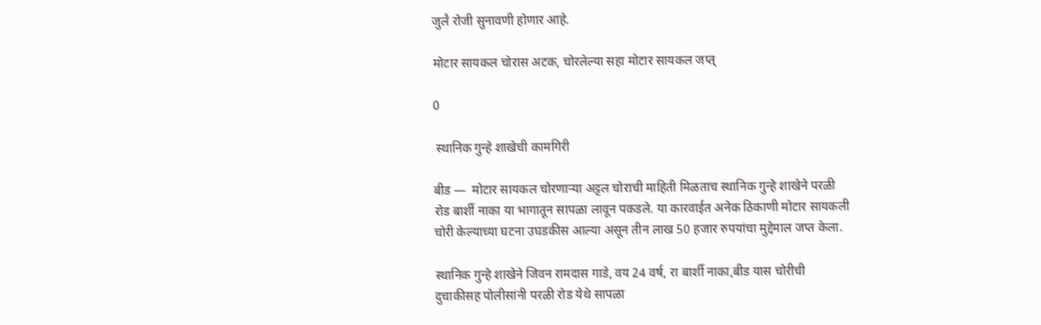जुलै रोजी सुनावणी होणार आहे.

मोटार सायकल चोरास अटक, चोरलेल्या सहा मोटार सायकल जप्त्

0

 स्थानिक गुन्हे शाखेची कामगिरी

बीड —  मोटार सायकल चोरणाऱ्या अट्टल चोराची माहिती मिळताच स्थानिक गुन्हे शाखेने परळी रोड बार्शी नाका या भागातून सापळा लावून पकडले. या कारवाईत अनेक ठिकाणी मोटार सायकली चोरी केल्याच्या घटना उघडकीस आल्या असून तीन लाख 50 हजार रुपयांचा मुद्देमाल जप्त केला.

स्थानिक गुन्हे शाखेने जिवन रामदास गाडे, वय 24 वर्ष, रा बार्शी नाका,बीड यास चोरीची दुचाकीसह पोलीसांनी परळी रोड येथे सापळा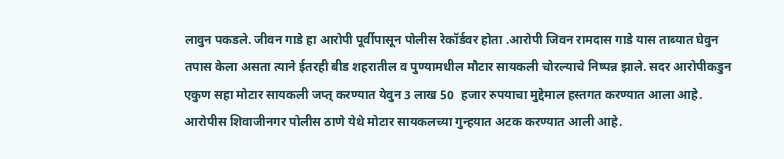लावुन पकडले. जीवन गाडे हा आरोपी पूर्वीपासून पोलीस रेकॉर्डवर होता .आरोपी जिवन रामदास गाडे यास ताब्यात घेवुन तपास केला असता त्याने ईतरही बीड शहरातील व पुण्यामधील मौटार सायकली चोरल्याचे निष्पन्न झाले. सदर आरोपीकडुन एकुण सहा मोटार सायकली जप्त् करण्यात येवुन 3 लाख 50  हजार रुपयाचा मुद्देमाल हस्तगत करण्यात आला आहे. आरोपीस शिवाजीनगर पोलीस ठाणे येथे मोटार सायकलच्या गुन्हयात अटक करण्यात आली आहे.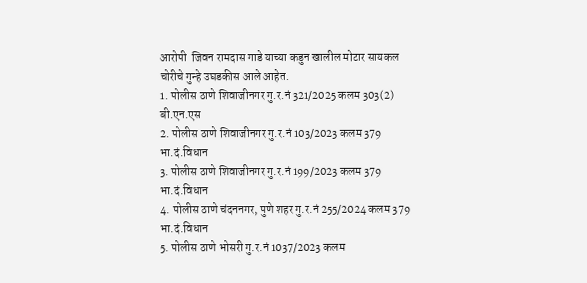आरोपी  जिवन रामदास गाडे याच्या कडुन खालील मोटार सायकल चोरीचे गुन्हे उघडकीस आले आहेत.
1. पोलीस ठाणे शिवाजीनगर गु.र.नं 321/2025 कलम 303(2) बी.एन.एस
2. पोलीस ठाणे शिवाजीनगर गु.र.नं 103/2023 कलम 379 भा.दं.विधान
3. पोलीस ठाणे शिवाजीनगर गु.र.नं 199/2023 कलम 379 भा.दं.विधान
4. पोलीस ठाणे चंदननगर, पुणे शहर गु.र.नं 255/2024 कलम 379 भा.दं.विधान
5. पोलीस ठाणे भोसरी गु.र.नं 1037/2023 कलम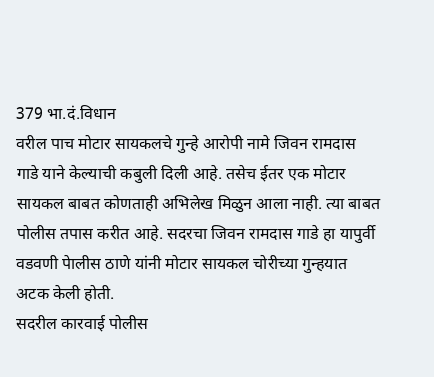379 भा.दं.विधान
वरील पाच मोटार सायकलचे गुन्हे आरोपी नामे जिवन रामदास गाडे याने केल्याची कबुली दिली आहे. तसेच ईतर एक मोटार सायकल बाबत कोणताही अभिलेख मिळुन आला नाही. त्या बाबत पोलीस तपास करीत आहे. सदरचा जिवन रामदास गाडे हा यापुर्वी वडवणी पेालीस ठाणे यांनी मोटार सायकल चोरीच्या गुन्हयात अटक केली होती.
सदरील कारवाई पोलीस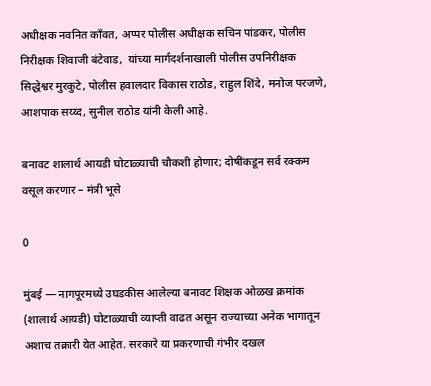अधीक्षक नवनित काँवत, अप्पर पोलीस अधीक्षक सचिन पांडकर, पोलीस निरीक्षक शिवाजी बंटेवाड,  यांच्या मार्गदर्शनाखाली पोलीस उपनिरीक्षक सिद्धेश्वर मुरकुटे, पोलीस हवालदार विकास राठोड, राहुल शिंदे, मनोज परजणे, आशपाक सय्य्द, सुनील राठोड यांनी केली आहे.

बनावट शालार्थ आयडी घोटाळ्याची चौकशी होणार; दोषींकडून सर्व रक्कम वसूल करणार – मंत्री भूसे

0

मुंबई — नागपूरमध्ये उघडकीस आलेल्या बनावट शिक्षक ओळख क्रमांक (शालार्थ आयडी) घोटाळ्याची व्याप्ती वाढत असून राज्याच्या अनेक भागातून अशाच तक्रारी येत आहेत. सरकारे या प्रकरणाची गंभीर दखल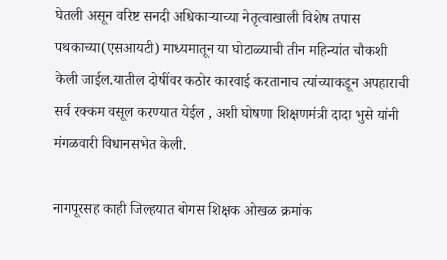घेतली असून वरिष्ट सनदी अधिकाऱ्याच्या नेतृत्वाखाली विशेष तपास पथकाच्या(एसआयटी) माध्यमातून या घोटाळ्याची तीन महिन्यांत चौकशी केली जाईल‌.यातील दोषींवर कठोर कारवाई करतानाच त्यांच्याकडून अपहाराची सर्व रक्कम वसूल करण्यात येईल , अशी घोषणा शिक्षणमंत्री दादा भुसे यांनी मंगळवारी विधानसभेत केली.

नागपूरसह काही जिल्हयात बोगस शिक्षक ओखळ क्रमांक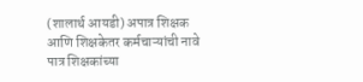(शालार्थ आयडी) अपात्र शिक्षक आणि शिक्षकेतर कर्मचाऱ्यांची नावे पात्र शिक्षकांच्या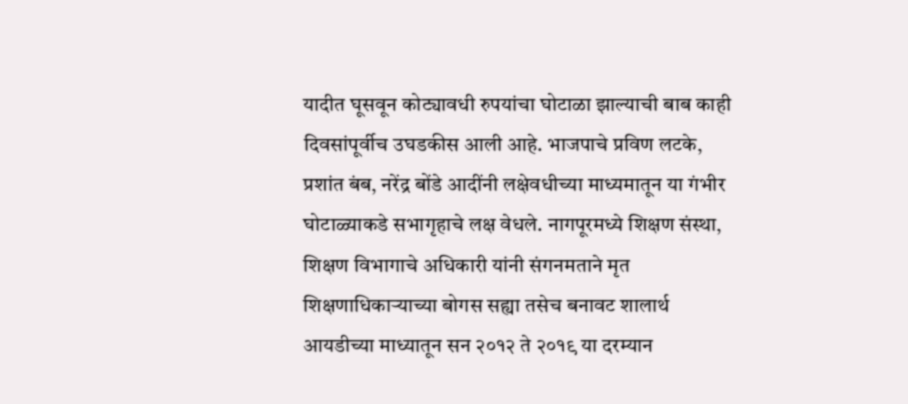यादीत घूसवून कोट्यावधी रुपयांचा घोटाळा झाल्याची बाब काही दिवसांपूर्वीच उघडकीस आली आहे. भाजपाचे प्रविण लटके, प्रशांत बंब, नरेंद्र बोंडे आदींनी लक्षेवधीच्या माध्यमातून या गंभीर घोटाळ्याकडे सभागृहाचे लक्ष वेधले. नागपूरमध्ये शिक्षण संस्था, शिक्षण विभागाचे अधिकारी यांनी संगनमताने मृत शिक्षणाधिकाऱ्याच्या बोगस सह्या तसेच बनावट शालार्थ आयडीच्या माध्यातून सन २०१२ ते २०१९ या दरम्यान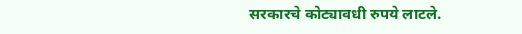सरकारचे कोट्यावधी रुपये लाटले.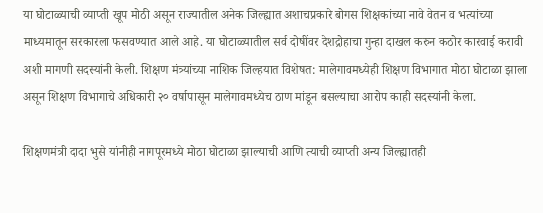या घोटाळ्याची व्याप्ती खूप मोठी असून राज्यातील अनेक जिल्ह्यात अशाचप्रकारे बोगस शिक्षकांच्या नावे वेतन व भत्यांच्या माध्यमातून सरकारला फसवण्यात आले आहे. या घोटाळ्यातील सर्व दोषींवर देशद्रोहाचा गुन्हा दाखल करुन कठोर कारवाई करावी अशी मागणी सदस्यांनी केली. शिक्षण मंत्र्यांच्या नाशिक जिल्हयात विशेषत: मालेगावमध्येही शिक्षण विभागात मोठा घोटाळा झाला असून शिक्षण विभागाचे अधिकारी २० वर्षापासून मालेगावमध्येच ठाण मांडून बसल्याचा आरोप काही सदस्यांनी केला.

शिक्षणमंत्री दादा भुसे यांनीही नागपूरमध्ये मोठा घोटाळा झाल्याची आणि त्याची व्याप्ती अन्य जिल्ह्यातही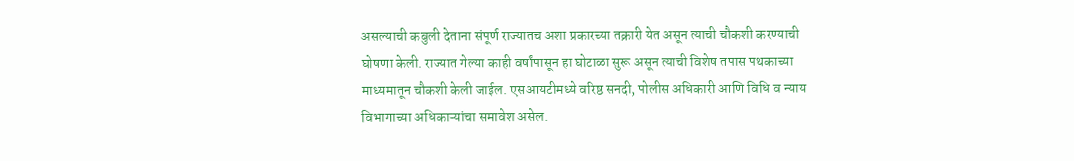असल्याची कबुली देताना संपूर्ण राज्यातच अशा प्रकारच्या तक्रारी येत असून त्याची चौकशी करण्याची घोषणा केली. राज्यात गेल्या काही वर्षांपासून हा घोटाळा सुरू असून त्याची विशेष तपास पथकाच्या माध्यमातून चौकशी केली जाईल. एसआयटीमध्ये वरिष्ठ सनदी, पोलीस अधिकारी आणि विधि व न्याय विभागाच्या अधिकाऱ्यांचा समावेश असेल.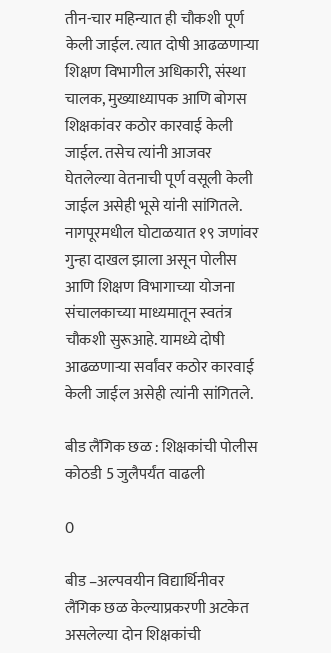तीन-चार महिन्यात ही चौकशी पूर्ण केली जाईल. त्यात दोषी आढळणाऱ्या शिक्षण विभागील अधिकारी, संस्था चालक, मुख्याध्यापक आणि बोगस शिक्षकांवर कठोर कारवाई केली जाईल. तसेच त्यांनी आजवर घेतलेल्या वेतनाची पूर्ण वसूली केली जाईल असेही भूसे यांनी सांगितले. नागपूरमधील घोटाळयात १९ जणांवर गुन्हा दाखल झाला असून पोलीस आणि शिक्षण विभागाच्या योजना संचालकाच्या माध्यमातून स्वतंत्र चौकशी सुरूआहे. यामध्ये दोषी आढळणाऱ्या सर्वांवर कठोर कारवाई केली जाईल असेही त्यांनी सांगितले.

बीड लैंगिक छळ : शिक्षकांची पोलीस कोठडी 5 जुलैपर्यंत वाढली

0

बीड –अल्पवयीन विद्यार्थिनीवर लैंगिक छळ केल्याप्रकरणी अटकेत असलेल्या दोन शिक्षकांची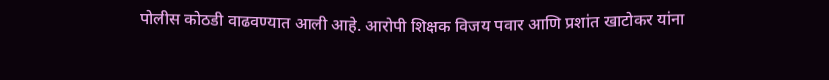पोलीस कोठडी वाढवण्यात आली आहे. आरोपी शिक्षक विजय पवार आणि प्रशांत खाटोकर यांना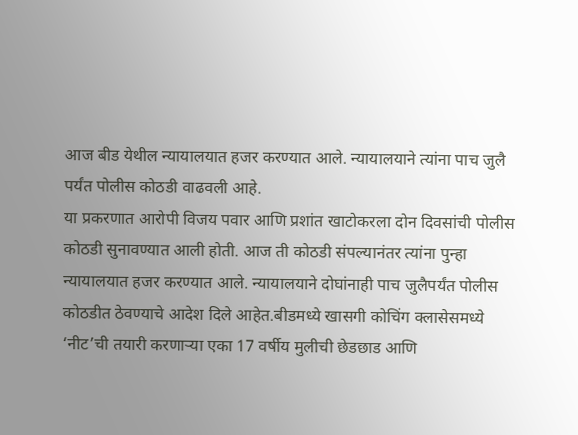आज बीड येथील न्यायालयात हजर करण्यात आले. न्यायालयाने त्यांना पाच जुलै पर्यंत पोलीस कोठडी वाढवली आहे.
या प्रकरणात आरोपी विजय पवार आणि प्रशांत खाटोकरला दोन दिवसांची पोलीस कोठडी सुनावण्यात आली होती. आज ती कोठडी संपल्यानंतर त्यांना पुन्हा न्यायालयात हजर करण्यात आले. न्यायालयाने दोघांनाही पाच जुलैपर्यंत पोलीस कोठडीत ठेवण्याचे आदेश दिले आहेत.बीडमध्ये खासगी कोचिंग क्लासेसमध्ये ‘नीट’ची तयारी करणाऱ्या एका 17 वर्षीय मुलीची छेडछाड आणि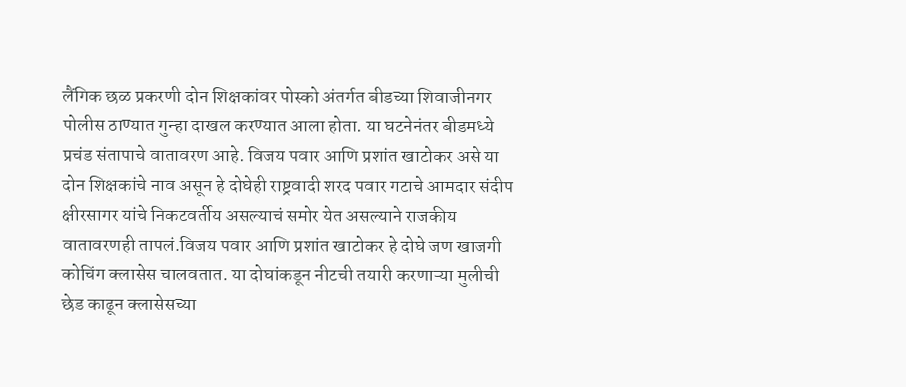लैंगिक छळ प्रकरणी दोन शिक्षकांवर पोस्को अंतर्गत बीडच्या शिवाजीनगर पोलीस ठाण्यात गुन्हा दाखल करण्यात आला होता. या घटनेनंतर बीडमध्ये प्रचंड संतापाचे वातावरण आहे. विजय पवार आणि प्रशांत खाटोकर असे या दोन शिक्षकांचे नाव असून हे दोघेही राष्ट्रवादी शरद पवार गटाचे आमदार संदीप क्षीरसागर यांचे निकटवर्तीय असल्याचं समोर येत असल्याने राजकीय वातावरणही तापलं.विजय पवार आणि प्रशांत खाटोकर हे दोघे जण खाजगी कोचिंग क्लासेस चालवतात. या दोघांकडून नीटची तयारी करणाऱ्या मुलीची छेड काढून क्लासेसच्या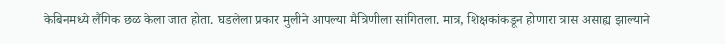केबिनमध्ये लैंगिक छळ केला जात होता. घडलेला प्रकार मुलीने आपल्या मैत्रिणीला सांगितला. मात्र, शिक्षकांकडून होणारा त्रास असाह्य झाल्याने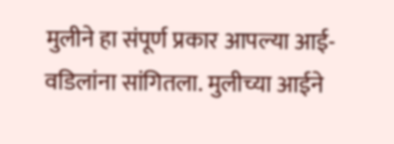मुलीने हा संपूर्ण प्रकार आपल्या आई-वडिलांना सांगितला. मुलीच्या आईने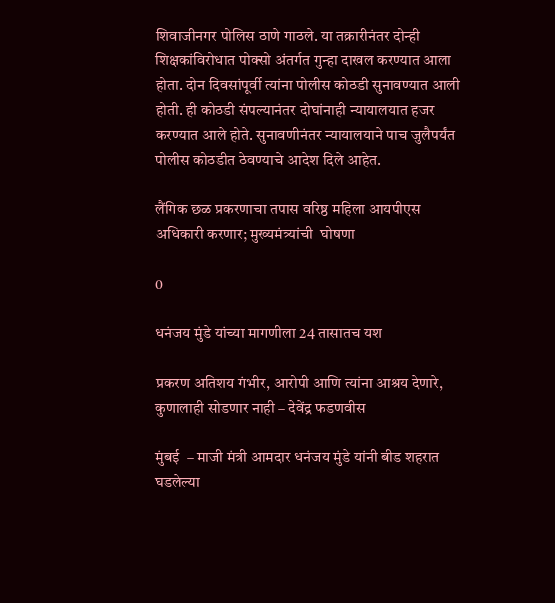शिवाजीनगर पोलिस ठाणे गाठले. या तक्रारीनंतर दोन्ही शिक्षकांविरोधात पोक्सो अंतर्गत गुन्हा दाखल करण्यात आला होता. दोन दिवसांपूर्वी त्यांना पोलीस कोठडी सुनावण्यात आली होती. ही कोठडी संपल्यानंतर दोघांनाही न्यायालयात हजर करण्यात आले होते. सुनावणीनंतर न्यायालयाने पाच जुलैपर्यंत पोलीस कोठडीत ठेवण्याचे आदेश दिले आहेत.

लैंगिक छळ प्रकरणाचा तपास वरिष्ठ महिला आयपीएस अधिकारी करणार; मुख्यमंत्र्यांची  घोषणा

0

धनंजय मुंडे यांच्या मागणीला 24 तासातच यश

प्रकरण अतिशय गंभीर, आरोपी आणि त्यांना आश्रय देणारे, कुणालाही सोडणार नाही – देवेंद्र फडणवीस

मुंबई  – माजी मंत्री आमदार धनंजय मुंडे यांनी बीड शहरात घडलेल्या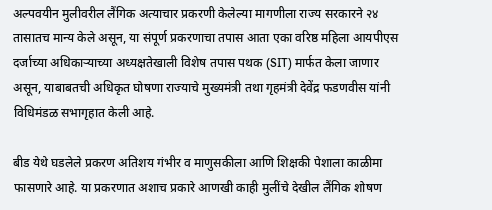अल्पवयीन मुलीवरील लैंगिक अत्याचार प्रकरणी केलेल्या मागणीला राज्य सरकारने २४ तासातच मान्य केले असून, या संपूर्ण प्रकरणाचा तपास आता एका वरिष्ठ महिला आयपीएस दर्जाच्या अधिकाऱ्याच्या अध्यक्षतेखाली विशेष तपास पथक (SIT) मार्फत केला जाणार असून, याबाबतची अधिकृत घोषणा राज्याचे मुख्यमंत्री तथा गृहमंत्री देवेंद्र फडणवीस यांनी विधिमंडळ सभागृहात केली आहे.

बीड येथे घडलेले प्रकरण अतिशय गंभीर व माणुसकीला आणि शिक्षकी पेशाला काळीमा फासणारे आहे. या प्रकरणात अशाच प्रकारे आणखी काही मुलींचे देखील लैंगिक शोषण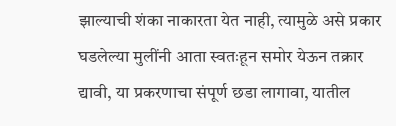झाल्याची शंका नाकारता येत नाही, त्यामुळे असे प्रकार घडलेल्या मुलींनी आता स्वतःहून समोर येऊन तक्रार द्यावी, या प्रकरणाचा संपूर्ण छडा लागावा, यातील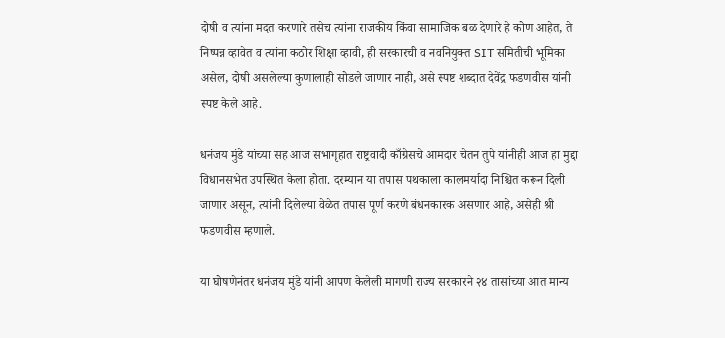दोषी व त्यांना मदत करणारे तसेच त्यांना राजकीय किंवा सामाजिक बळ देणारे हे कोण आहेत, ते निष्पन्न व्हावेत व त्यांना कठोर शिक्षा व्हावी, ही सरकारची व नवनियुक्त SIT समितीची भूमिका असेल, दोषी असलेल्या कुणालाही सोडले जाणार नाही, असे स्पष्ट शब्दात देवेंद्र फडणवीस यांनी स्पष्ट केले आहे.

धनंजय मुंडे यांच्या सह आज सभागृहात राष्ट्रवादी काँग्रेसचे आमदार चेतन तुपे यांनीही आज हा मुद्दा विधानसभेत उपस्थित केला होता. दरम्यान या तपास पथकाला कालमर्यादा निश्चित करून दिली जाणार असून, त्यांनी दिलेल्या वेळेत तपास पूर्ण करणे बंधनकारक असणार आहे, असेही श्री फडणवीस म्हणाले.

या घोषणेनंतर धनंजय मुंडे यांनी आपण केलेली मागणी राज्य सरकारने २४ तासांच्या आत मान्य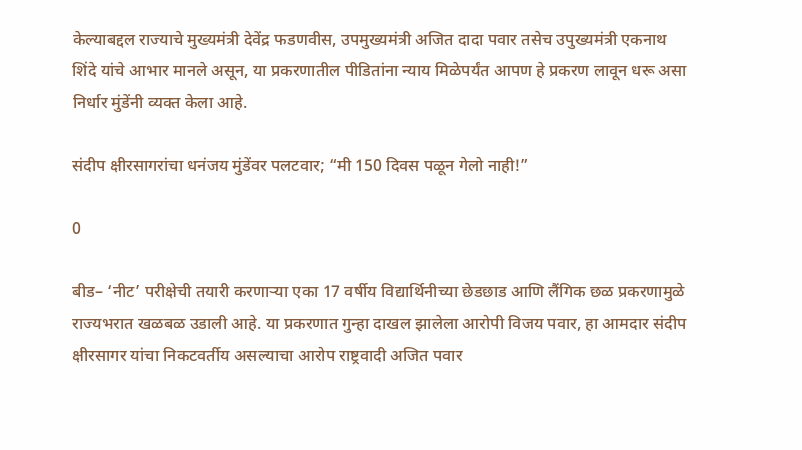केल्याबद्दल राज्याचे मुख्यमंत्री देवेंद्र फडणवीस, उपमुख्यमंत्री अजित दादा पवार तसेच उपुख्यमंत्री एकनाथ शिंदे यांचे आभार मानले असून, या प्रकरणातील पीडितांना न्याय मिळेपर्यंत आपण हे प्रकरण लावून धरू असा निर्धार मुंडेंनी व्यक्त केला आहे.

संदीप क्षीरसागरांचा धनंजय मुंडेंवर पलटवार; “मी 150 दिवस पळून गेलो नाही!”

0

बीड– ‘नीट’ परीक्षेची तयारी करणाऱ्या एका 17 वर्षीय विद्यार्थिनीच्या छेडछाड आणि लैंगिक छळ प्रकरणामुळे राज्यभरात खळबळ उडाली आहे. या प्रकरणात गुन्हा दाखल झालेला आरोपी विजय पवार, हा आमदार संदीप क्षीरसागर यांचा निकटवर्तीय असल्याचा आरोप राष्ट्रवादी अजित पवार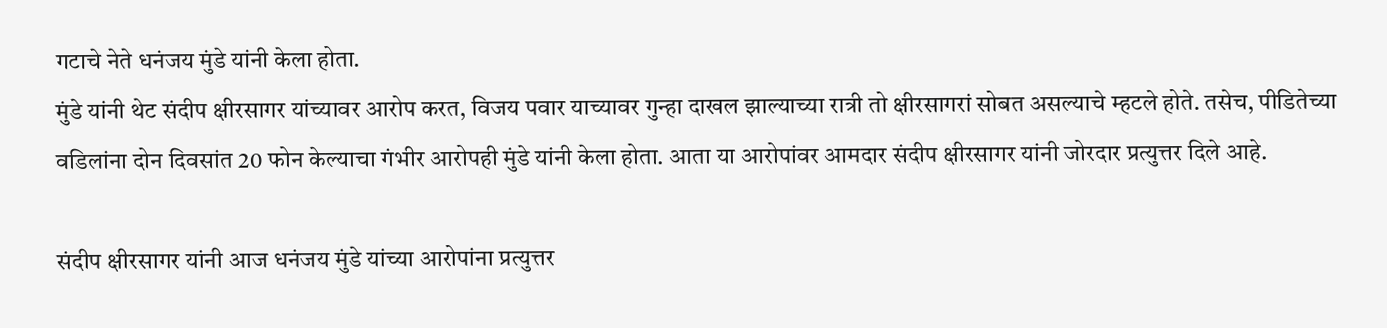गटाचे नेते धनंजय मुंडे यांनी केला होता.
मुंडे यांनी थेट संदीप क्षीरसागर यांच्यावर आरोप करत, विजय पवार याच्यावर गुन्हा दाखल झाल्याच्या रात्री तो क्षीरसागरां सोबत असल्याचे म्हटले होते. तसेच, पीडितेच्या वडिलांना दोन दिवसांत 20 फोन केल्याचा गंभीर आरोपही मुंडे यांनी केला होता. आता या आरोपांवर आमदार संदीप क्षीरसागर यांनी जोरदार प्रत्युत्तर दिले आहे.

संदीप क्षीरसागर यांनी आज धनंजय मुंडे यांच्या आरोपांना प्रत्युत्तर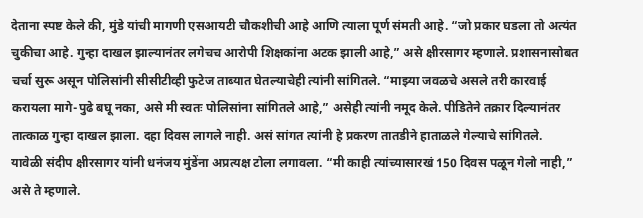देताना स्पष्ट केले की, मुंडे यांची मागणी एसआयटी चौकशीची आहे आणि त्याला पूर्ण संमती आहे. “जो प्रकार घडला तो अत्यंत चुकीचा आहे. गुन्हा दाखल झाल्यानंतर लगेचच आरोपी शिक्षकांना अटक झाली आहे,” असे क्षीरसागर म्हणाले. प्रशासनासोबत चर्चा सुरू असून पोलिसांनी सीसीटीव्ही फुटेज ताब्यात घेतल्याचेही त्यांनी सांगितले. “माझ्या जवळचे असले तरी कारवाई करायला मागे-पुढे बघू नका, असे मी स्वतः पोलिसांना सांगितले आहे,” असेही त्यांनी नमूद केले. पीडितेने तक्रार दिल्यानंतर तात्काळ गुन्हा दाखल झाला. दहा दिवस लागले नाही. असं सांगत त्यांनी हे प्रकरण तातडीने हाताळले गेल्याचे सांगितले.
यावेळी संदीप क्षीरसागर यांनी धनंजय मुंडेंना अप्रत्यक्ष टोला लगावला. “मी काही त्यांच्यासारखं 150 दिवस पळून गेलो नाही,” असे ते म्हणाले.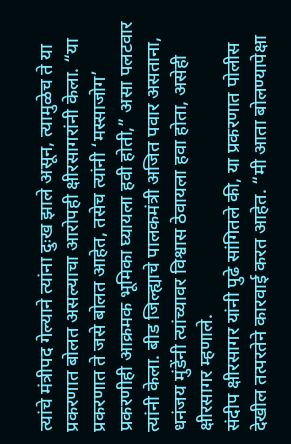त्यांचे मंत्रीपद गेल्याने त्यांना दुःख झाले असून, त्यामुळेच ते या प्रकरणात बोलत असल्याचा आरोपही क्षीरसागरांनी केला. “या प्रकरणात ते जसे बोलत आहेत, तसेच त्यांनी ‘मस्साजोग’ प्रकरणीही आक्रमक भूमिका घ्यायला हवी होती,” असा पलटवार त्यांनी केला. बीड जिल्ह्याचे पालकमंत्री अजित पवार असताना, धनंजय मुंडेंनी त्यांच्यावर विश्वास ठेवायला हवा होता, असेही क्षीरसागर म्हणाले.
संदीप क्षीरसागर यांनी पुढे सांगितले की, या प्रकरणात पोलीस देखील तत्परतेने कारवाई करत आहेत. “मी आता बोलण्यापेक्षा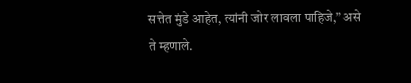सत्तेत मुंडे आहेत, त्यांनी जोर लावला पाहिजे,” असे ते म्हणाले.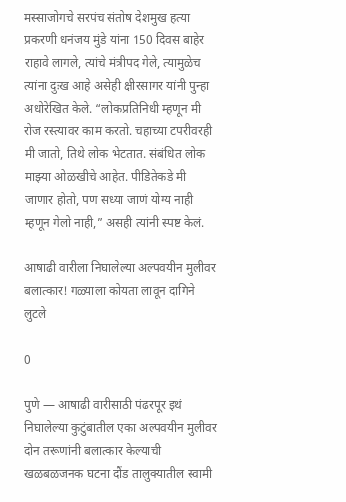मस्साजोगचे सरपंच संतोष देशमुख हत्या प्रकरणी धनंजय मुंडे यांना 150 दिवस बाहेर राहावे लागले, त्यांचे मंत्रीपद गेले, त्यामुळेच त्यांना दुःख आहे असेही क्षीरसागर यांनी पुन्हा अधोरेखित केले. “लोकप्रतिनिधी म्हणून मी रोज रस्त्यावर काम करतो. चहाच्या टपरीवरही मी जातो, तिथे लोक भेटतात. संबंधित लोक माझ्या ओळखीचे आहेत. पीडितेकडे मी जाणार होतो, पण सध्या जाणं योग्य नाही म्हणून गेलो नाही,” असही त्यांनी स्पष्ट केलं.

आषाढी वारीला निघालेल्या अल्पवयीन मुलीवर बलात्कार! गळ्याला कोयता लावून दागिने लुटले

0

पुणे — आषाढी वारीसाठी पंढरपूर इथं निघालेल्या कुटुंबातील एका अल्पवयीन मुलीवर दोन तरूणांनी बलात्कार केल्याची खळबळजनक घटना दौंड तालुक्यातील स्वामी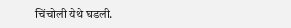चिंचोली येथे घडली.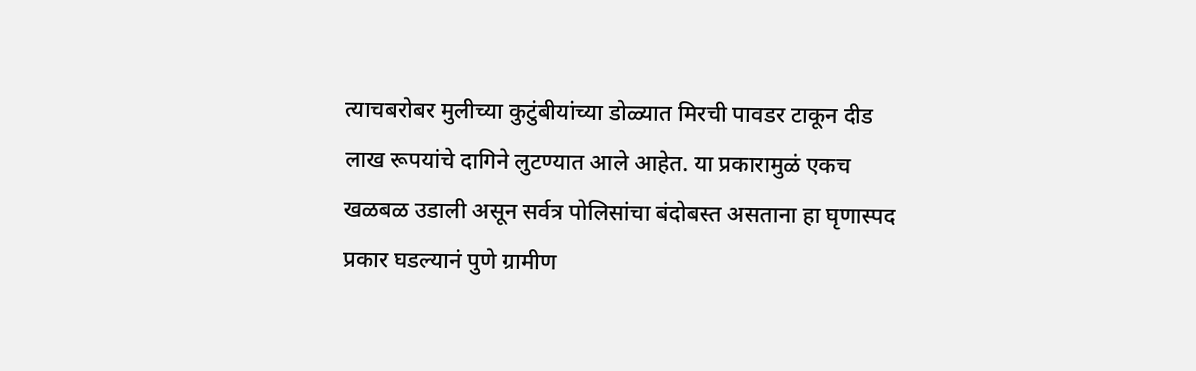त्याचबरोबर मुलीच्या कुटुंबीयांच्या डोळ्यात मिरची पावडर टाकून दीड लाख रूपयांचे दागिने लुटण्यात आले आहेत. या प्रकारामुळं एकच खळबळ उडाली असून सर्वत्र पोलिसांचा बंदोबस्त असताना हा घृणास्पद प्रकार घडल्यानं पुणे ग्रामीण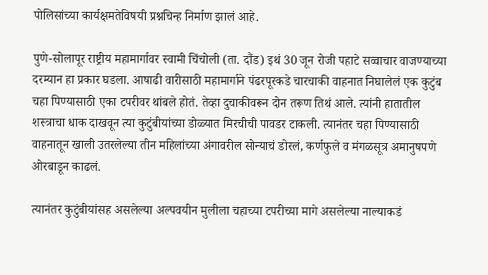पोलिसांच्या कार्यक्षमतेविषयी प्रश्नचिन्ह निर्माण झालं आहे.

पुणे-सोलापूर राष्ट्रीय महामार्गावर स्वामी चिंचोली (ता. दौंड) इथं 30 जून रोजी पहाटे सव्वाचार वाजण्याच्या दरम्यान हा प्रकार घडला. आषाढी वारीसाठी महामार्गाने पंढरपूरकडे चारचाकी वाहनात निघालेलं एक कुटुंब चहा पिण्यासाठी एका टपरीवर थांबले होतं. तेव्हा दुचाकीवरून दोन तरूण तिथं आले. त्यांनी हातातील शस्त्राचा धाक दाखवून त्या कुटुंबीयांच्या डोळ्यात मिरचीची पावडर टाकली. त्यानंतर चहा पिण्यासाठी वाहनातून खाली उतरलेल्या तीन महिलांच्या अंगावरील सोन्याचं डोरलं, कर्णफुले व मंगळसूत्र अमानुषपणे ओरबाडून काढलं.

त्यानंतर कुटुंबीयांसह असलेल्या अल्पवयीन मुलीला चहाच्या टपरीच्या मागे असलेल्या नाल्याकडं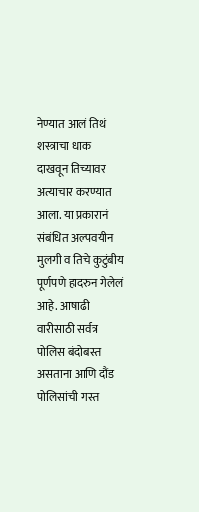नेण्यात आलं तिथं शस्त्राचा धाक दाखवून तिच्यावर अत्याचार करण्यात आला. या प्रकारानं संबंधित अल्पवयीन मुलगी व तिचे कुटुंबीय पूर्णपणे हादरुन गेलेलं आहे. आषाढी वारीसाठी सर्वत्र पोलिस बंदोबस्त असताना आणि दौंड पोलिसांची गस्त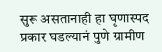सुरू असतानाही हा घृणास्पद प्रकार घडल्यानं पुणे ग्रामीण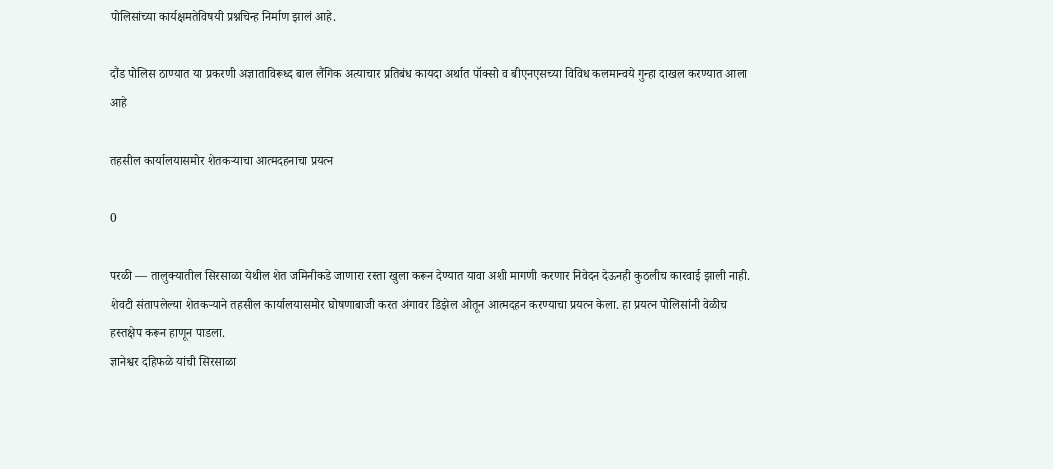पोलिसांच्या कार्यक्षमतेविषयी प्रश्नचिन्ह निर्माण झालं आहे.

दौंड पोलिस ठाण्यात या प्रकरणी अज्ञाताविरूध्द बाल लैंगिक अत्याचार प्रतिबंध कायदा अर्थात पॉक्सो व बीएनएसच्या विविध कलमान्वये गुन्हा दाखल करण्यात आला आहे

तहसील कार्यालयासमोर शेतकऱ्याचा आत्मदहनाचा प्रयत्न

0

परळी — तालुक्यातील सिरसाळा येथील शेत जमिनीकडे जाणारा रस्ता खुला करून देण्यात यावा अशी मागणी करणार निवेदन देऊनही कुठलीच कारवाई झाली नाही. शेवटी संतापलेल्या शेतकऱ्याने तहसील कार्यालयासमोर घोषणाबाजी करत अंगावर डिझेल ओतून आत्मदहन करण्याचा प्रयत्न केला. हा प्रयत्न पोलिसांनी वेळीच हस्तक्षेप करून हाणून पाडला.
ज्ञानेश्वर दहिफळे यांची सिरसाळा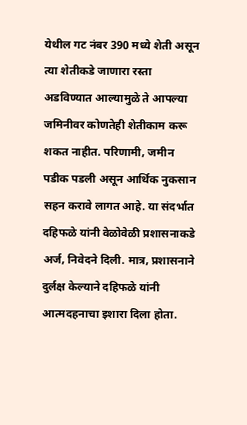येथील गट नंबर 390 मध्ये शेती असून त्या शेतीकडे जाणारा रस्ता अडविण्यात आल्यामुळे ते आपल्या जमिनीवर कोणतेही शेतीकाम करू शकत नाहीत. परिणामी, जमीन पडीक पडली असून आर्थिक नुकसान सहन करावे लागत आहे. या संदर्भात दहिफळे यांनी वेळोवेळी प्रशासनाकडे अर्ज, निवेदने दिली. मात्र, प्रशासनाने दुर्लक्ष केल्याने दहिफळे यांनी आत्मदहनाचा इशारा दिला होता.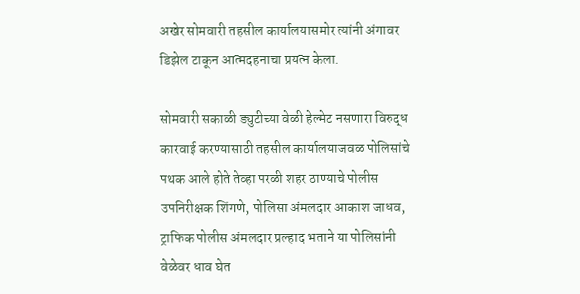अखेर सोमवारी तहसील कार्यालयासमोर त्यांनी अंगावर डिझेल टाकून आत्मदहनाचा प्रयत्न केला.

सोमवारी सकाळी ड्युटीच्या वेळी हेल्मेट नसणारा विरुद्ध कारवाई करण्यासाठी तहसील कार्यालयाजवळ पोलिसांचे पथक आले होते तेव्हा परळी शहर ठाण्याचे पोलीस उपनिरीक्षक शिंगणे, पोलिसा अंमलदार आकाश जाधव, ट्राफिक पोलीस अंमलदार प्रल्हाद भताने या पोलिसांनी वेळेवर धाव घेत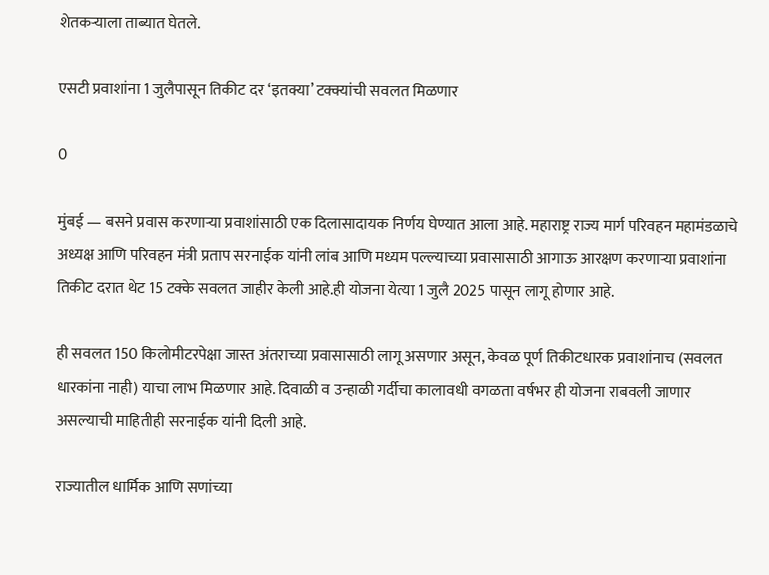शेतकऱ्याला ताब्यात घेतले.

एसटी प्रवाशांना 1 जुलैपासून तिकीट दर ‘इतक्या’ टक्क्यांची सवलत मिळणार

0

मुंबई — बसने प्रवास करणाऱ्या प्रवाशांसाठी एक दिलासादायक निर्णय घेण्यात आला आहे. महाराष्ट्र राज्य मार्ग परिवहन महामंडळाचे अध्यक्ष आणि परिवहन मंत्री प्रताप सरनाईक यांनी लांब आणि मध्यम पल्ल्याच्या प्रवासासाठी आगाऊ आरक्षण करणाऱ्या प्रवाशांना तिकीट दरात थेट 15 टक्के सवलत जाहीर केली आहे.ही योजना येत्या 1 जुलै 2025 पासून लागू होणार आहे.

ही सवलत 150 किलोमीटरपेक्षा जास्त अंतराच्या प्रवासासाठी लागू असणार असून, केवळ पूर्ण तिकीटधारक प्रवाशांनाच (सवलत धारकांना नाही) याचा लाभ मिळणार आहे. दिवाळी व उन्हाळी गर्दीचा कालावधी वगळता वर्षभर ही योजना राबवली जाणार असल्याची माहितीही सरनाईक यांनी दिली आहे.

राज्यातील धार्मिक आणि सणांच्या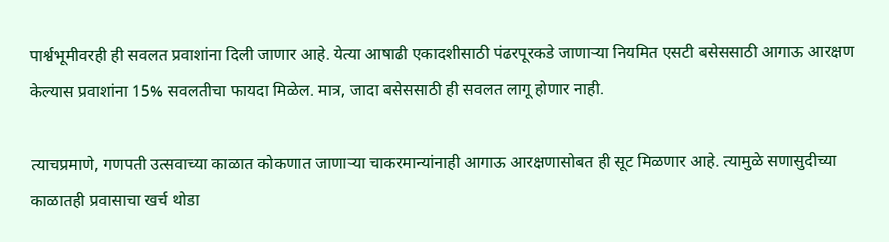पार्श्वभूमीवरही ही सवलत प्रवाशांना दिली जाणार आहे. येत्या आषाढी एकादशीसाठी पंढरपूरकडे जाणाऱ्या नियमित एसटी बसेससाठी आगाऊ आरक्षण केल्यास प्रवाशांना 15% सवलतीचा फायदा मिळेल. मात्र, जादा बसेससाठी ही सवलत लागू होणार नाही.

त्याचप्रमाणे, गणपती उत्सवाच्या काळात कोकणात जाणाऱ्या चाकरमान्यांनाही आगाऊ आरक्षणासोबत ही सूट मिळणार आहे. त्यामुळे सणासुदीच्या काळातही प्रवासाचा खर्च थोडा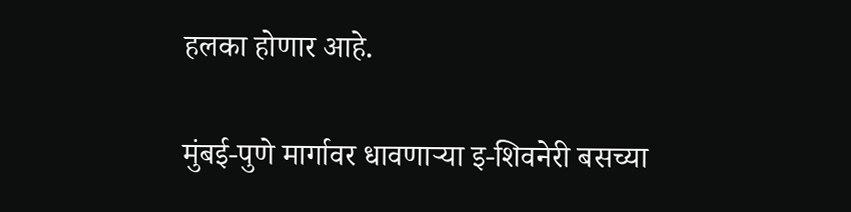हलका होणार आहे.

मुंबई-पुणे मार्गावर धावणाऱ्या इ-शिवनेरी बसच्या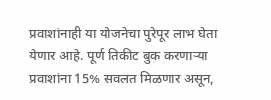प्रवाशांनाही या योजनेचा पुरेपूर लाभ घेता येणार आहे. पूर्ण तिकीट बुक करणाऱ्या प्रवाशांना 15% सवलत मिळणार असून,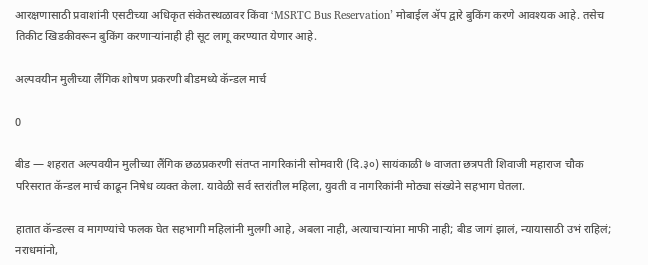आरक्षणासाठी प्रवाशांनी एसटीच्या अधिकृत संकेतस्थळावर किंवा ‘MSRTC Bus Reservation’ मोबाईल ॲप द्वारे बुकिंग करणे आवश्यक आहे. तसेच तिकीट खिडकीवरून बुकिंग करणाऱ्यांनाही ही सूट लागू करण्यात येणार आहे.

अल्पवयीन मुलीच्या लैंगिक शोषण प्रकरणी बीडमध्ये कॅन्डल मार्च

0

बीड — शहरात अल्पवयीन मुलीच्या लैंगिक छळप्रकरणी संतप्त नागरिकांनी सोमवारी (दि.३०) सायंकाळी ७ वाजता छत्रपती शिवाजी महाराज चौक परिसरात कॅन्डल मार्च काढून निषेध व्यक्त केला. यावेळी सर्व स्तरांतील महिला, युवती व नागरिकांनी मोठ्या संख्येने सहभाग घेतला.

हातात कॅन्डल्स व मागण्यांचे फलक घेत सहभागी महिलांनी मुलगी आहे, अबला नाही, अत्याचाऱ्यांना माफी नाही; बीड जागं झालं, न्यायासाठी उभं राहिलं; नराधमांनो,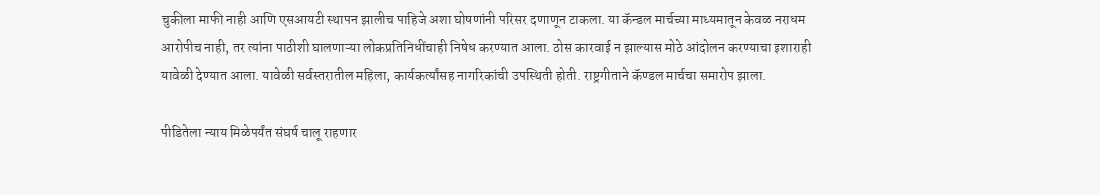चुकीला माफी नाही आणि एसआयटी स्थापन झालीच पाहिजे अशा घोषणांनी परिसर दणाणून टाकला. या कॅन्डल मार्चच्या माध्यमातून केवळ नराधम आरोपीच नाही, तर त्यांना पाठीशी घालणाऱ्या लोकप्रतिनिधींचाही निषेध करण्यात आला. ठोस कारवाई न झाल्यास मोठे आंदोलन करण्याचा इशाराही यावेळी देण्यात आला. यावेळी सर्वस्तरातील महिला, कार्यकर्त्यांसह नागरिकांची उपस्थिती होती. राष्ट्रगीताने कॅण्डल मार्चचा समारोप झाला.

पीडितेला न्याय मिळेपर्यंत संघर्ष चालू राहणार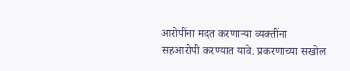आरोपींना मदत करणाऱ्या व्यक्तींना सहआरोपी करण्यात यावे. प्रकरणाच्या सखोल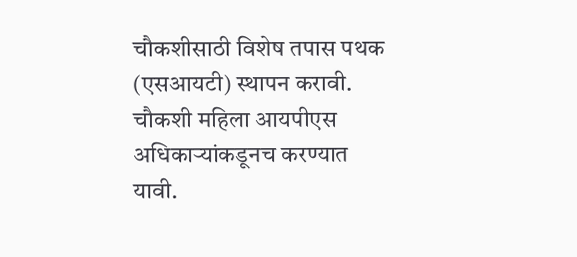चौकशीसाठी विशेष तपास पथक (एसआयटी) स्थापन करावी. चौकशी महिला आयपीएस अधिकाऱ्यांकडूनच करण्यात यावी.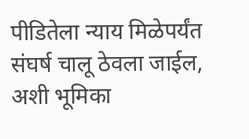पीडितेला न्याय मिळेपर्यंत संघर्ष चालू ठेवला जाईल, अशी भूमिका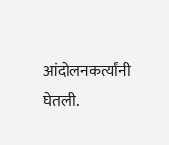आंदोलनकर्त्यांनी घेतली.